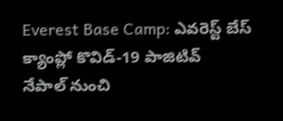Everest Base Camp: ఎవరెస్ట్ బేస్ క్యాంప్లో కొవిడ్-19 పాజిటివ్
నేపాల్ నుంచి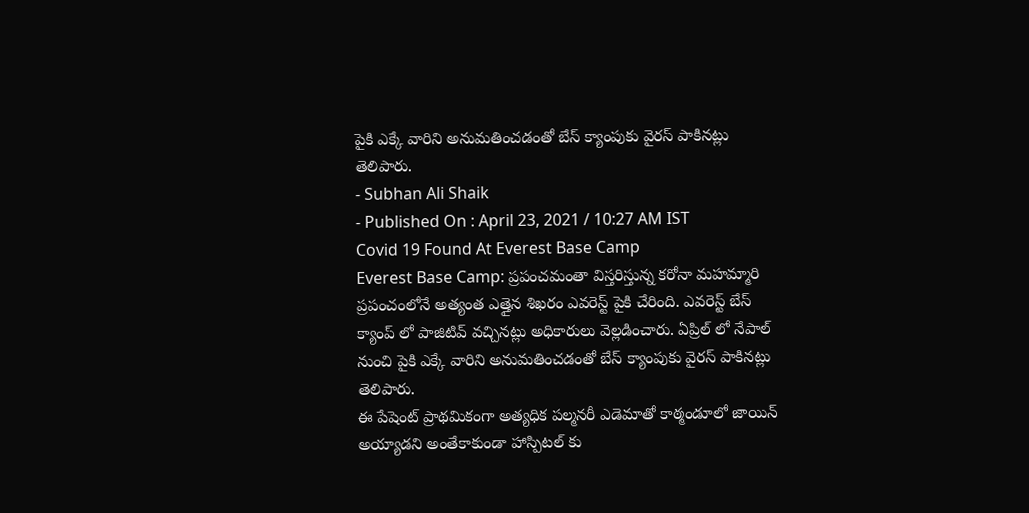పైకి ఎక్కే వారిని అనుమతించడంతో బేస్ క్యాంపుకు వైరస్ పాకినట్లు తెలిపారు.
- Subhan Ali Shaik
- Published On : April 23, 2021 / 10:27 AM IST
Covid 19 Found At Everest Base Camp
Everest Base Camp: ప్రపంచమంతా విస్తరిస్తున్న కరోనా మహమ్మారి ప్రపంచంలోనే అత్యంత ఎత్తైన శిఖరం ఎవరెస్ట్ పైకి చేరింది. ఎవరెస్ట్ బేస్ క్యాంప్ లో పాజిటివ్ వచ్చినట్లు అధికారులు వెల్లడించారు. ఏప్రిల్ లో నేపాల్ నుంచి పైకి ఎక్కే వారిని అనుమతించడంతో బేస్ క్యాంపుకు వైరస్ పాకినట్లు తెలిపారు.
ఈ పేషెంట్ ప్రాథమికంగా అత్యధిక పల్మనరీ ఎడెమాతో కాఠ్మండూలో జాయిన్ అయ్యాడని అంతేకాకుండా హాస్పిటల్ కు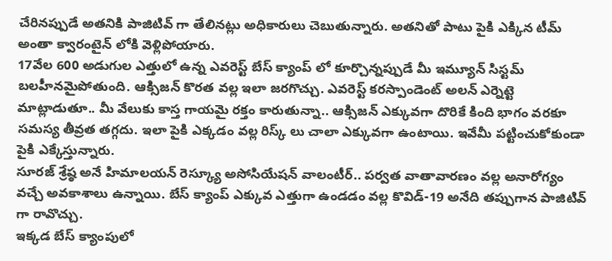చేరినప్పుడే అతనికి పాజిటివ్ గా తేలినట్లు అధికారులు చెబుతున్నారు. అతనితో పాటు పైకి ఎక్కిన టీమ్ అంతా క్వారంటైన్ లోకి వెళ్లిపోయారు.
17వేల 600 అడుగుల ఎత్తులో ఉన్న ఎవరెస్ట్ బేస్ క్యాంప్ లో కూర్చొన్నప్పుడే మీ ఇమ్యూన్ సిస్టమ్ బలహీనమైపోతుంది. ఆక్సిజన్ కొరత వల్ల ఇలా జరగొచ్చు. ఎవరెస్ట్ కరస్పాండెంట్ అలన్ ఎర్నెట్టె మాట్లాడుతూ.. మీ వేలుకు కాస్త గాయమై రక్తం కారుతున్నా.. ఆక్సిజన్ ఎక్కువగా దొరికే కింది భాగం వరకూ సమస్య తీవ్రత తగ్గదు. ఇలా పైకి ఎక్కడం వల్ల రిస్క్ లు చాలా ఎక్కువగా ఉంటాయి. ఇవేమీ పట్టించుకోకుండా పైకి ఎక్కేస్తున్నారు.
సూరజ్ శ్రేష్ఠ అనే హిమాలయన్ రెస్క్యూ అసోసియేషన్ వాలంటీర్.. పర్వత వాతావారణం వల్ల అనారోగ్యం వచ్చే అవకాశాలు ఉన్నాయి. బేస్ క్యాంప్ ఎక్కువ ఎత్తుగా ఉండడం వల్ల కొవిడ్-19 అనేది తప్పుగాన పాజిటివ్ గా రావొచ్చు.
ఇక్కడ బేస్ క్యాంపులో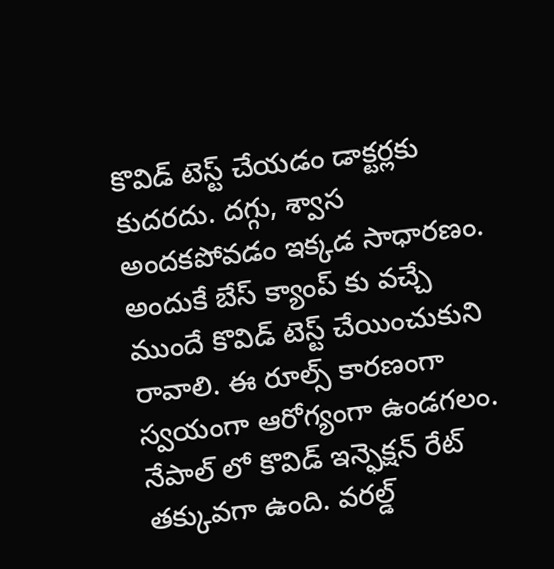కొవిడ్ టెస్ట్ చేయడం డాక్టర్లకు కుదరదు. దగ్గు, శ్వాస అందకపోవడం ఇక్కడ సాధారణం. అందుకే బేస్ క్యాంప్ కు వచ్చే ముందే కొవిడ్ టెస్ట్ చేయించుకుని రావాలి. ఈ రూల్స్ కారణంగా స్వయంగా ఆరోగ్యంగా ఉండగలం.
నేపాల్ లో కొవిడ్ ఇన్ఫెక్షన్ రేట్ తక్కువగా ఉంది. వరల్డ్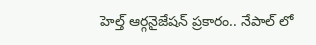హెల్త్ ఆర్గనైజేషన్ ప్రకారం.. నేపాల్ లో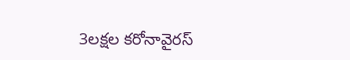3లక్షల కరోనావైరస్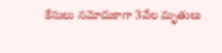కేసులు నమోదుకాగా 3వేల మృతులు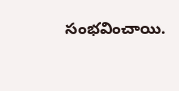సంభవించాయి.